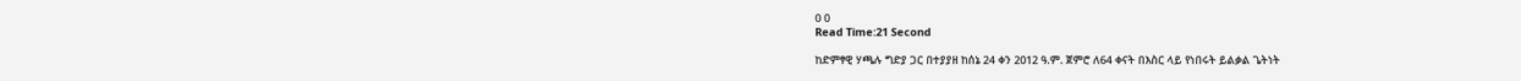0 0
Read Time:21 Second

ከድምፃዊ ሃጫሉ ግድያ ጋር በተያያዘ ከሰኔ 24 ቀን 2012 ዓ.ም. ጀምሮ ለ64 ቀናት በእስር ላይ የነበሩት ይልቃል ጌትነት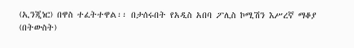(ኢንጂነር) በዋስ ተፈትተዋል፡፡ በታሰሩበት የአዲስ አበባ ፖሊስ ኮሚሽን እሥረኛ ማቆያ (በትውስት)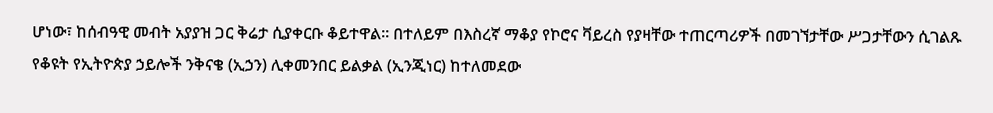ሆነው፣ ከሰብዓዊ መብት አያያዝ ጋር ቅሬታ ሲያቀርቡ ቆይተዋል፡፡ በተለይም በእስረኛ ማቆያ የኮሮና ቫይረስ የያዛቸው ተጠርጣሪዎች በመገኘታቸው ሥጋታቸውን ሲገልጹ የቆዩት የኢትዮጵያ ኃይሎች ንቅናቄ (ኢኃን) ሊቀመንበር ይልቃል (ኢንጂነር) ከተለመደው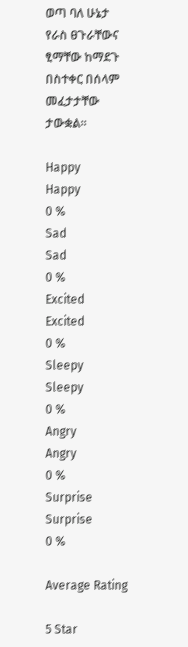ወጣ ባለ ሁኔታ የራስ ፀጉራቸውና ፂማቸው ከማደጉ በስተቀር በሰላም መፈታታቸው ታውቋል፡፡

Happy
Happy
0 %
Sad
Sad
0 %
Excited
Excited
0 %
Sleepy
Sleepy
0 %
Angry
Angry
0 %
Surprise
Surprise
0 %

Average Rating

5 Star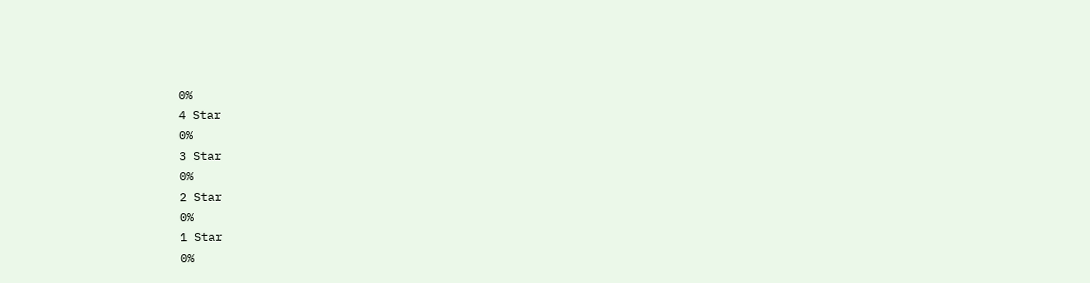0%
4 Star
0%
3 Star
0%
2 Star
0%
1 Star
0%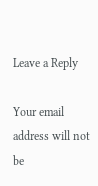Leave a Reply

Your email address will not be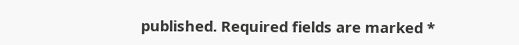published. Required fields are marked *